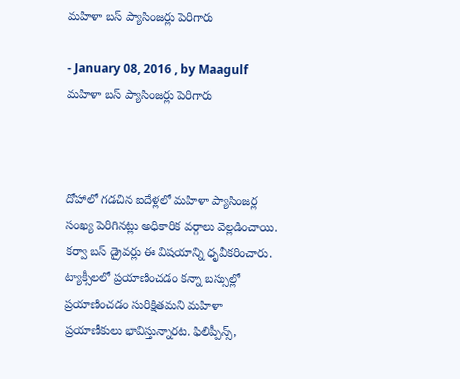మహిళా బస్‌ ప్యాసింజర్లు పెరిగారు

- January 08, 2016 , by Maagulf
మహిళా బస్‌ ప్యాసింజర్లు పెరిగారు



దోహాలో గడచిన ఐదేళ్లలో మహిళా ప్యాసింజర్ల సంఖ్య పెరిగినట్లు అధికారిక వర్గాలు వెల్లడించాయి. కర్వా బస్‌ డ్రైవర్లు ఈ విషయాన్ని ధృవీకరించారు. ట్యాక్సీలలో ప్రయాణించడం కన్నా బస్సుల్లో ప్రయాణించడం సురిక్షితమని మహిళా ప్రయాణీకులు భావిస్తున్నారట. ఫిలిప్పీన్స్‌,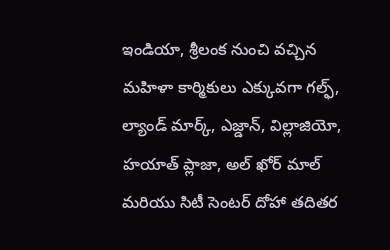ఇండియా, శ్రీలంక నుంచి వచ్చిన మహిళా కార్మికులు ఎక్కువగా గల్ఫ్‌, ల్యాండ్‌ మార్క్‌, ఎజ్డాన్‌, విల్లాజియో, హయాత్‌ ప్లాజా, అల్‌ ఖోర్‌ మాల్‌ మరియు సిటీ సెంటర్‌ దోహా తదితర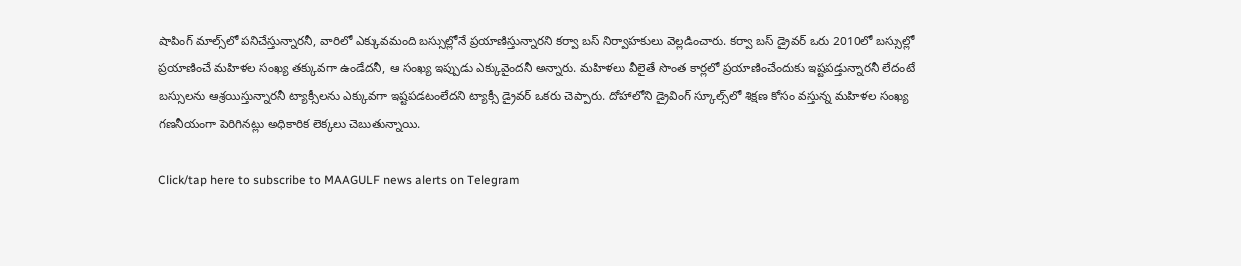షాపింగ్‌ మాల్స్‌లో పనిచేస్తున్నారనీ, వారిలో ఎక్కువమంది బస్సుల్లోనే ప్రయాణిస్తున్నారని కర్వా బస్‌ నిర్వాహకులు వెల్లడించారు. కర్వా బస్‌ డ్రైవర్‌ ఒరు 2010లో బస్సుల్లో ప్రయాణించే మహిళల సంఖ్య తక్కువగా ఉండేదనీ, ఆ సంఖ్య ఇప్పుడు ఎక్కువైందనీ అన్నారు. మహిళలు వీలైతే సొంత కార్లలో ప్రయాణించేందుకు ఇష్టపడ్తున్నారనీ లేదంటే బస్సులను ఆశ్రయిస్తున్నారనీ ట్యాక్సీలను ఎక్కువగా ఇష్టపడటంలేదని ట్యాక్సీ డ్రైవర్‌ ఒకరు చెప్పారు. దోహాలోని డ్రైవింగ్‌ స్కూల్స్‌లో శిక్షణ కోసం వస్తున్న మహిళల సంఖ్య గణనీయంగా పెరిగినట్లు అధికారిక లెక్కలు చెబుతున్నాయి.

Click/tap here to subscribe to MAAGULF news alerts on Telegram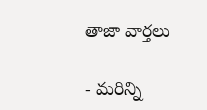తాజా వార్తలు

- మరిన్ని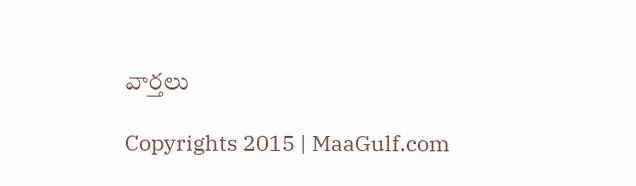వార్తలు

Copyrights 2015 | MaaGulf.com